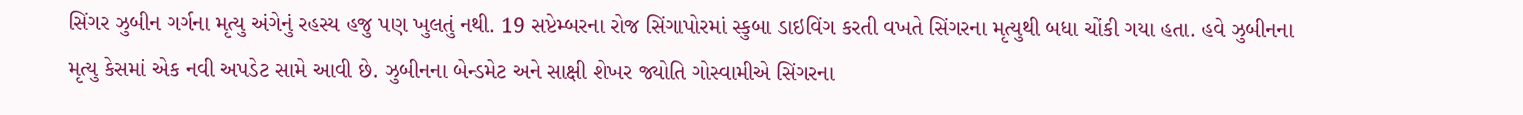સિંગર ઝુબીન ગર્ગના મૃત્યુ અંગેનું રહસ્ય હજુ પણ ખુલતું નથી. 19 સપ્ટેમ્બરના રોજ સિંગાપોરમાં સ્કુબા ડાઇવિંગ કરતી વખતે સિંગરના મૃત્યુથી બધા ચોંકી ગયા હતા. હવે ઝુબીનના મૃત્યુ કેસમાં એક નવી અપડેટ સામે આવી છે. ઝુબીનના બેન્ડમેટ અને સાક્ષી શેખર જ્યોતિ ગોસ્વામીએ સિંગરના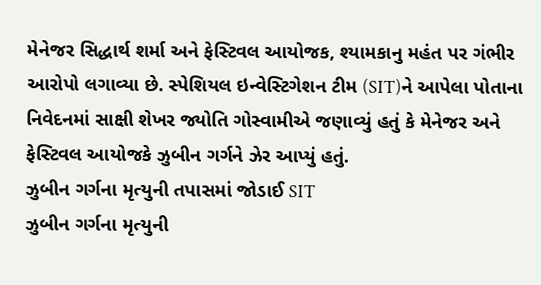મેનેજર સિદ્ધાર્થ શર્મા અને ફેસ્ટિવલ આયોજક, શ્યામકાનુ મહંત પર ગંભીર આરોપો લગાવ્યા છે. સ્પેશિયલ ઇન્વેસ્ટિગેશન ટીમ (SIT)ને આપેલા પોતાના નિવેદનમાં સાક્ષી શેખર જ્યોતિ ગોસ્વામીએ જણાવ્યું હતું કે મેનેજર અને ફેસ્ટિવલ આયોજકે ઝુબીન ગર્ગને ઝેર આપ્યું હતું.
ઝુબીન ગર્ગના મૃત્યુની તપાસમાં જોડાઈ SIT
ઝુબીન ગર્ગના મૃત્યુની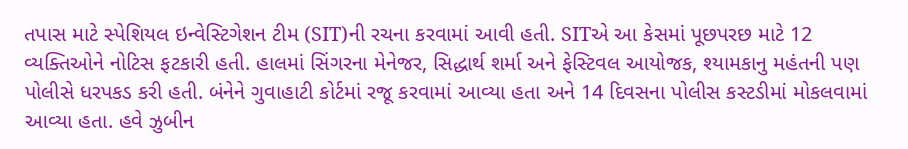તપાસ માટે સ્પેશિયલ ઇન્વેસ્ટિગેશન ટીમ (SIT)ની રચના કરવામાં આવી હતી. SITએ આ કેસમાં પૂછપરછ માટે 12 વ્યક્તિઓને નોટિસ ફટકારી હતી. હાલમાં સિંગરના મેનેજર, સિદ્ધાર્થ શર્મા અને ફેસ્ટિવલ આયોજક, શ્યામકાનુ મહંતની પણ પોલીસે ધરપકડ કરી હતી. બંનેને ગુવાહાટી કોર્ટમાં રજૂ કરવામાં આવ્યા હતા અને 14 દિવસના પોલીસ કસ્ટડીમાં મોકલવામાં આવ્યા હતા. હવે ઝુબીન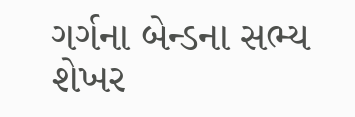ગર્ગના બેન્ડના સભ્ય શેખર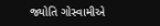જ્યોતિ ગોસ્વામીએ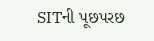SITની પૂછપરછ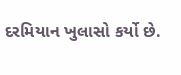દરમિયાન ખુલાસો કર્યો છે.